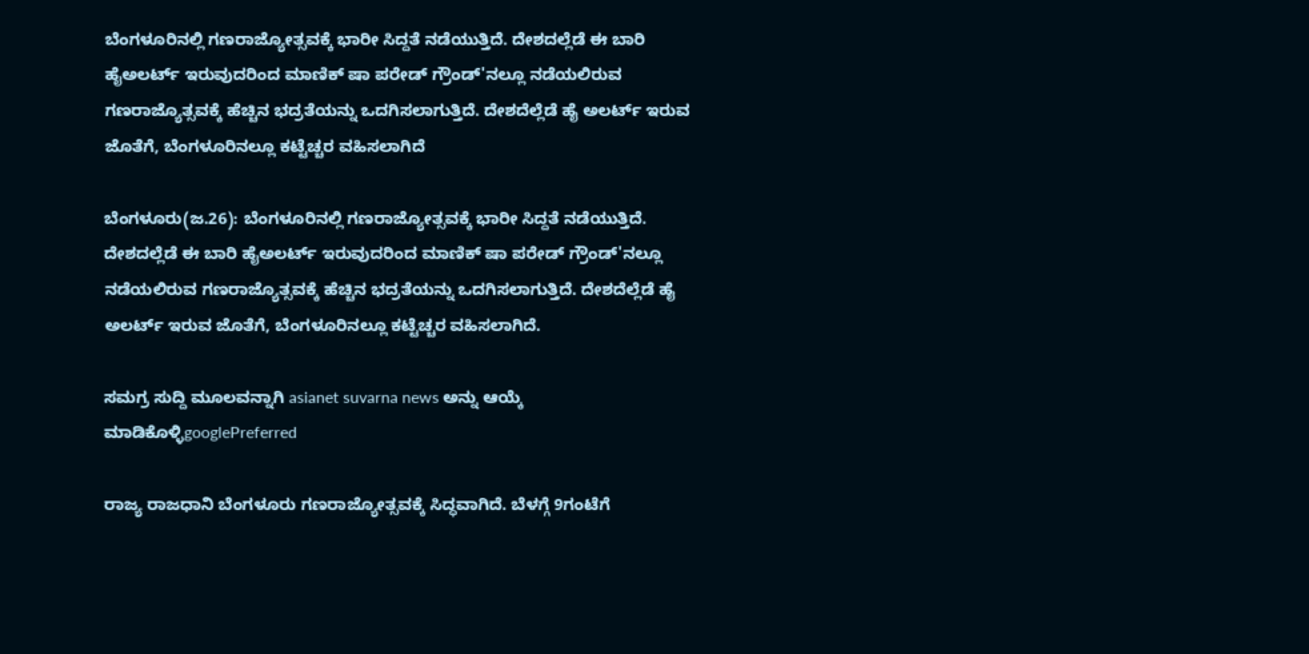ಬೆಂಗಳೂರಿನಲ್ಲಿ ಗಣರಾಜ್ಯೋತ್ಸವಕ್ಕೆ ಭಾರೀ ಸಿದ್ದತೆ ನಡೆಯುತ್ತಿದೆ. ದೇಶದಲ್ಲೆಡೆ ಈ ಬಾರಿ ಹೈಅಲರ್ಟ್ ಇರುವುದರಿಂದ ಮಾಣಿಕ್ ಷಾ ಪರೇಡ್ ಗ್ರೌಂಡ್'ನಲ್ಲೂ ನಡೆಯಲಿರುವ ಗಣರಾಜ್ಯೊತ್ಸವಕ್ಕೆ ಹೆಚ್ಚಿನ ಭದ್ರತೆಯನ್ನು ಒದಗಿಸಲಾಗುತ್ತಿದೆ. ದೇಶದೆಲ್ಲೆಡೆ ಹೈ ಅಲರ್ಟ್ ಇರುವ ಜೊತೆಗೆ, ಬೆಂಗಳೂರಿನಲ್ಲೂ ಕಟ್ಟೆಚ್ಚರ ವಹಿಸಲಾಗಿದೆ

ಬೆಂಗಳೂರು(ಜ.26): ಬೆಂಗಳೂರಿನಲ್ಲಿ ಗಣರಾಜ್ಯೋತ್ಸವಕ್ಕೆ ಭಾರೀ ಸಿದ್ದತೆ ನಡೆಯುತ್ತಿದೆ. ದೇಶದಲ್ಲೆಡೆ ಈ ಬಾರಿ ಹೈಅಲರ್ಟ್ ಇರುವುದರಿಂದ ಮಾಣಿಕ್ ಷಾ ಪರೇಡ್ ಗ್ರೌಂಡ್'ನಲ್ಲೂ ನಡೆಯಲಿರುವ ಗಣರಾಜ್ಯೊತ್ಸವಕ್ಕೆ ಹೆಚ್ಚಿನ ಭದ್ರತೆಯನ್ನು ಒದಗಿಸಲಾಗುತ್ತಿದೆ. ದೇಶದೆಲ್ಲೆಡೆ ಹೈ ಅಲರ್ಟ್ ಇರುವ ಜೊತೆಗೆ, ಬೆಂಗಳೂರಿನಲ್ಲೂ ಕಟ್ಟೆಚ್ಚರ ವಹಿಸಲಾಗಿದೆ.

ಸಮಗ್ರ ಸುದ್ದಿ ಮೂಲವನ್ನಾಗಿ asianet suvarna news ಅನ್ನು ಆಯ್ಕೆ ಮಾಡಿಕೊಳ್ಳಿgooglePreferred

ರಾಜ್ಯ ರಾಜಧಾನಿ ಬೆಂಗಳೂರು ಗಣರಾಜ್ಯೋತ್ಸವಕ್ಕೆ ಸಿದ್ಧವಾಗಿದೆ. ಬೆಳಗ್ಗೆ 9ಗಂಟೆಗೆ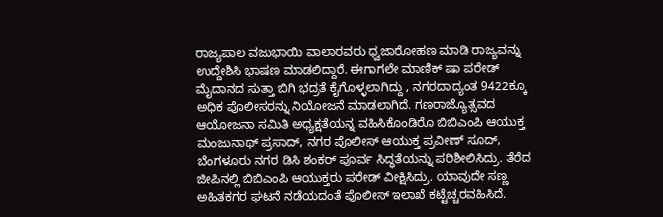ರಾಜ್ಯಪಾಲ ವಜುಭಾಯಿ ವಾಲಾರವರು ಧ್ವಜಾರೋಹಣ ಮಾಡಿ ರಾಜ್ಯವನ್ನು ಉದ್ದೇಶಿಸಿ ಭಾಷಣ ಮಾಡಲಿದ್ದಾರೆ. ಈಗಾಗಲೇ ಮಾಣಿಕ್ ಷಾ ಪರೇಡ್ ಮೈದಾನದ ಸುತ್ತಾ ಬಿಗಿ ಭದ್ರತೆ ಕೈಗೊಳ್ಳಲಾಗಿದ್ದು , ನಗರದಾದ್ಯಂತ 9422ಕ್ಕೂ ಅಧಿಕ ಪೊಲೀಸರನ್ನು ನಿಯೋಜನೆ ಮಾಡಲಾಗಿದೆ. ಗಣರಾಜ್ಯೊತ್ಸವದ ಆಯೋಜನಾ ಸಮಿತಿ ಅಧ್ಯಕ್ಷತೆಯನ್ನ ವಹಿಸಿಕೊಂಡಿರೊ ಬಿಬಿಎಂಪಿ ಆಯುಕ್ತ ಮಂಜುನಾಥ್ ಪ್ರಸಾದ್, ನಗರ ಪೊಲೀಸ್ ಆಯುಕ್ತ ಪ್ರವೀಣ್ ಸೂದ್, ಬೆಂಗಳೂರು ನಗರ ಡಿಸಿ ಶಂಕರ್ ಪೂರ್ವ ಸಿದ್ಧತೆಯನ್ನು ಪರಿಶೀಲಿಸಿದ್ರು. ತೆರೆದ ಜೀಪಿನಲ್ಲಿ ಬಿಬಿಎಂಪಿ ಆಯುಕ್ತರು ಪರೇಡ್ ವೀಕ್ಷಿಸಿದ್ರು. ಯಾವುದೇ ಸಣ್ಣ ಅಹಿತಕಗರ ಘಟನೆ ನಡೆಯದಂತೆ ಪೊಲೀಸ್ ಇಲಾಖೆ ಕಟ್ಟೆಚ್ಚರವಹಿಸಿದೆ.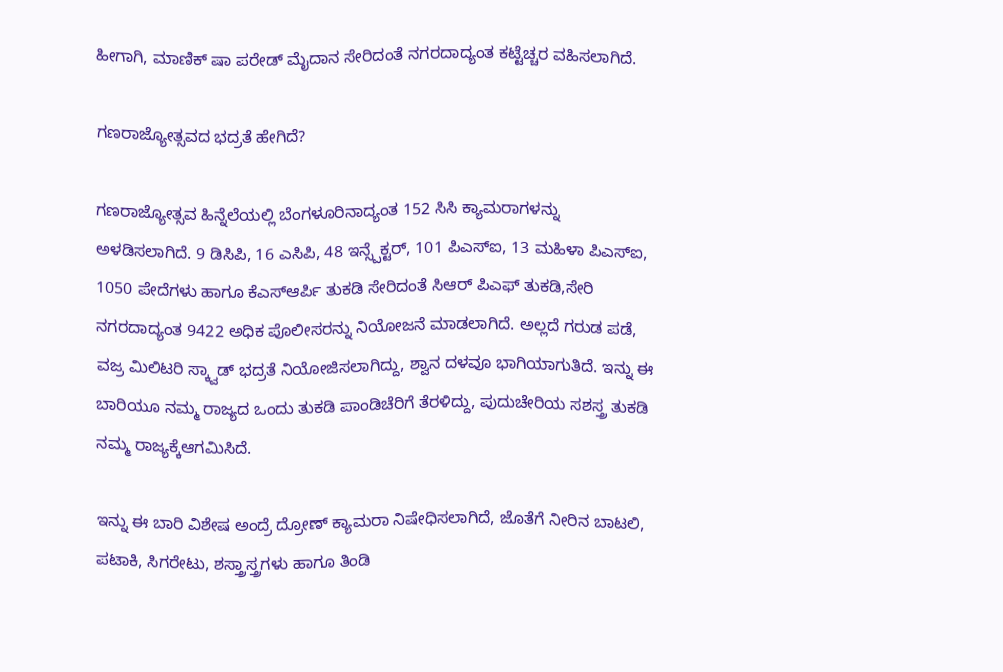ಹೀಗಾಗಿ, ಮಾಣಿಕ್ ಷಾ ಪರೇಡ್ ಮೈದಾನ ಸೇರಿದಂತೆ ನಗರದಾದ್ಯಂತ ಕಟ್ಟೆಚ್ಚರ ವಹಿಸಲಾಗಿದೆ.

ಗಣರಾಜ್ಯೋತ್ಸವದ ಭದ್ರತೆ ಹೇಗಿದೆ?

ಗಣರಾಜ್ಯೋತ್ಸವ ಹಿನ್ನೆಲೆಯಲ್ಲಿ ಬೆಂಗಳೂರಿನಾದ್ಯಂತ 152 ಸಿಸಿ ಕ್ಯಾಮರಾಗಳನ್ನು ಅಳಡಿಸಲಾಗಿದೆ. 9 ಡಿಸಿಪಿ, 16 ಎಸಿಪಿ, 48 ಇನ್ಸ್ಪೆಕ್ಟರ್, 101 ಪಿಎಸ್ಐ, 13 ಮಹಿಳಾ ಪಿಎಸ್ಐ, 1050 ಪೇದೆಗಳು ಹಾಗೂ ಕೆಎಸ್ಆರ್ಪಿ ತುಕಡಿ ಸೇರಿದಂತೆ ಸಿಆರ್ ಪಿಎಫ್ ತುಕಡಿ,ಸೇರಿ ನಗರದಾದ್ಯಂತ 9422 ಅಧಿಕ ಪೊಲೀಸರನ್ನು ನಿಯೋಜನೆ ಮಾಡಲಾಗಿದೆ. ಅಲ್ಲದೆ ಗರುಡ ಪಡೆ, ವಜ್ರ ಮಿಲಿಟರಿ ಸ್ಕ್ವಾಡ್ ಭದ್ರತೆ ನಿಯೋಜಿಸಲಾಗಿದ್ದು, ಶ್ವಾನ ದಳವೂ ಭಾಗಿಯಾಗುತಿದೆ. ಇನ್ನು ಈ ಬಾರಿಯೂ ನಮ್ಮ ರಾಜ್ಯದ ಒಂದು ತುಕಡಿ ಪಾಂಡಿಚೆರಿಗೆ ತೆರಳಿದ್ದು, ಪುದುಚೇರಿಯ ಸಶಸ್ತ್ರ ತುಕಡಿ ನಮ್ಮ ರಾಜ್ಯಕ್ಕೆಆಗಮಿಸಿದೆ.

ಇನ್ನು ಈ ಬಾರಿ ವಿಶೇಷ ಅಂದ್ರೆ ದ್ರೋಣ್ ಕ್ಯಾಮರಾ ನಿಷೇಧಿಸಲಾಗಿದೆ, ಜೊತೆಗೆ ನೀರಿನ ಬಾಟಲಿ, ಪಟಾಕಿ, ಸಿಗರೇಟು, ಶಸ್ತ್ರಾಸ್ತ್ರಗಳು ಹಾಗೂ ತಿಂಡಿ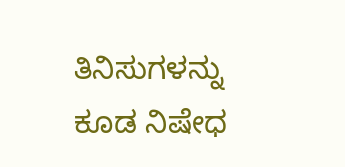ತಿನಿಸುಗಳನ್ನು ಕೂಡ ನಿಷೇಧ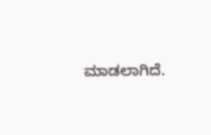ಮಾಡಲಾಗಿದೆ.